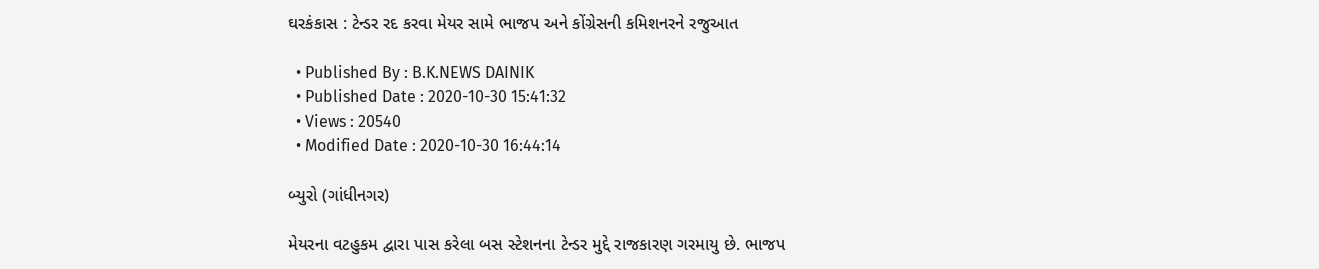ઘરકંકાસ : ટેન્ડર રદ કરવા મેયર સામે ભાજપ અને કોંગ્રેસની કમિશનરને રજુઆત

  • Published By : B.K.NEWS DAINIK
  • Published Date : 2020-10-30 15:41:32
  • Views : 20540
  • Modified Date : 2020-10-30 16:44:14

બ્યુરો (ગાંધીનગર)

મેયરના વટહુકમ દ્વારા પાસ કરેલા બસ સ્ટેશનના ટેન્ડર મુદ્દે રાજકારણ ગરમાયુ છે. ભાજપ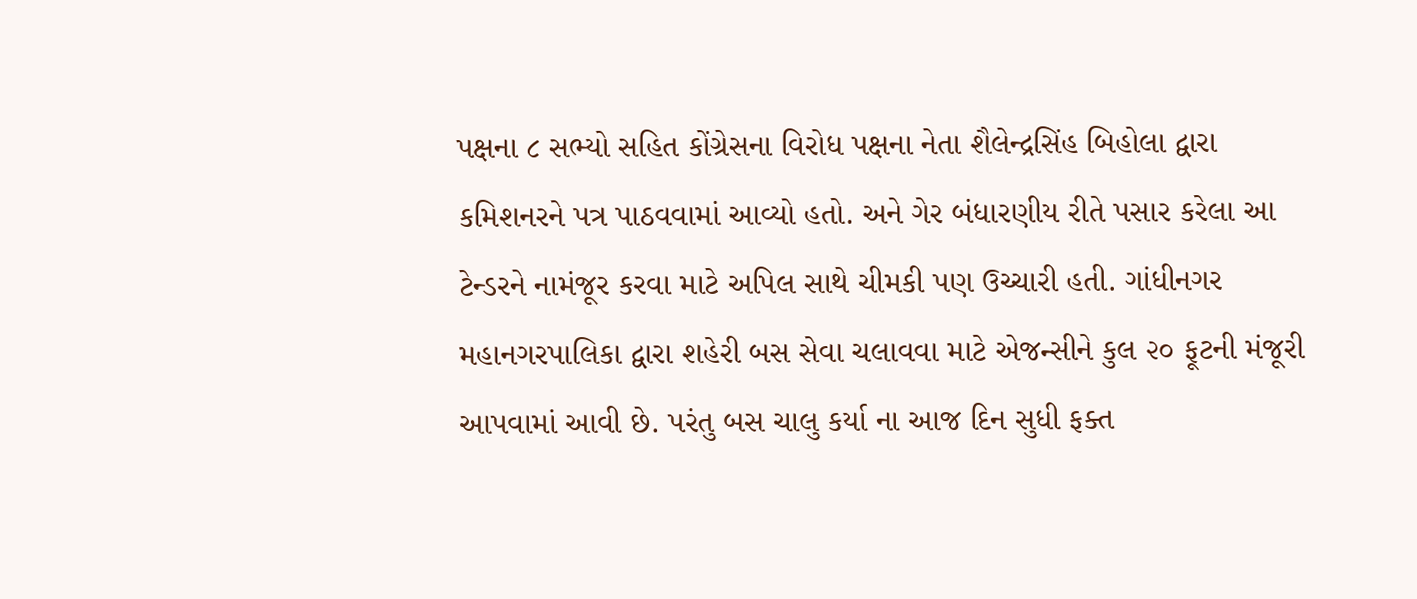પક્ષના ૮ સભ્યો સહિત કોંગ્રેસના વિરોધ પક્ષના નેતા શૈલેન્દ્રસિંહ બિહોલા દ્વારા કમિશનરને પત્ર પાઠવવામાં આવ્યો હતો. અને ગેર બંધારણીય રીતે પસાર કરેલા આ ટેન્ડરને નામંજૂર કરવા માટે અપિલ સાથે ચીમકી પણ ઉચ્ચારી હતી. ગાંધીનગર મહાનગરપાલિકા દ્વારા શહેરી બસ સેવા ચલાવવા માટે એજન્સીને કુલ ૨૦ ફૂટની મંજૂરી આપવામાં આવી છે. પરંતુ બસ ચાલુ કર્યા ના આજ દિન સુધી ફક્ત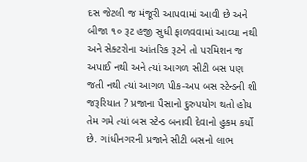દસ જેટલી જ મંજૂરી આપવામાં આવી છે અને બીજા ૧૦ રૂટ હજી સુધી ફાળવવામાં આવ્યા નથી અને સેક્ટરોના આંતરિક રૂટને તો પરમિશન જ અપાઈ નથી અને ત્યાં આગળ સીટી બસ પણ જતી નથી ત્યાં આગળ પીક-અપ બસ સ્ટેન્ડની શી જરૂરિયાત ? પ્રજાના પૈસાનો દુરુપયોગ થતો હોય તેમ ગમે ત્યાં બસ સ્ટેન્ડ બનાવી દેવાનો હુકમ કર્યો છે. ગાંધીનગરની પ્રજાને સીટી બસનો લાભ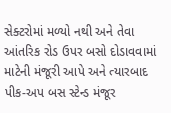સેક્ટરોમાં મળ્યો નથી અને તેવા આંતરિક રોડ ઉપર બસો દોડાવવામાં માટેની મંજૂરી આપે અને ત્યારબાદ પીક-અપ બસ સ્ટેન્ડ મંજૂર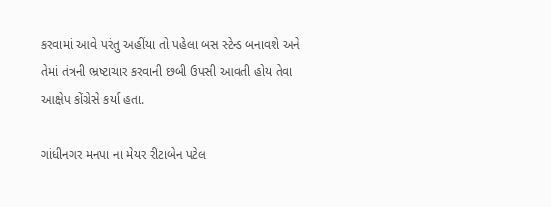કરવામાં આવે પરંતુ અહીંયા તો પહેલા બસ સ્ટેન્ડ બનાવશે અને તેમાં તંત્રની ભ્રષ્ટાચાર કરવાની છબી ઉપસી આવતી હોય તેવા આક્ષેપ કોંગ્રેસે કર્યા હતા.

ગાંધીનગર મનપા ના મેયર રીટાબેન પટેલ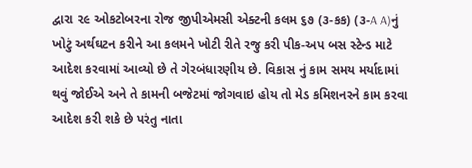દ્વારા ૨૯ ઓકટોબરના રોજ જીપીએમસી એક્ટની કલમ ૬૭ (૩-કક) (૩-A A)નું ખોટું અર્થઘટન કરીને આ કલમને ખોટી રીતે રજુ કરી પીક-અપ બસ સ્ટેન્ડ માટે આદેશ કરવામાં આવ્યો છે તે ગેરબંધારણીય છે. વિકાસ નું કામ સમય મર્યાદામાં થવું જોઈએ અને તે કામની બજેટમાં જોગવાઇ હોય તો મેડ કમિશનરને કામ કરવા આદેશ કરી શકે છે પરંતુ નાતા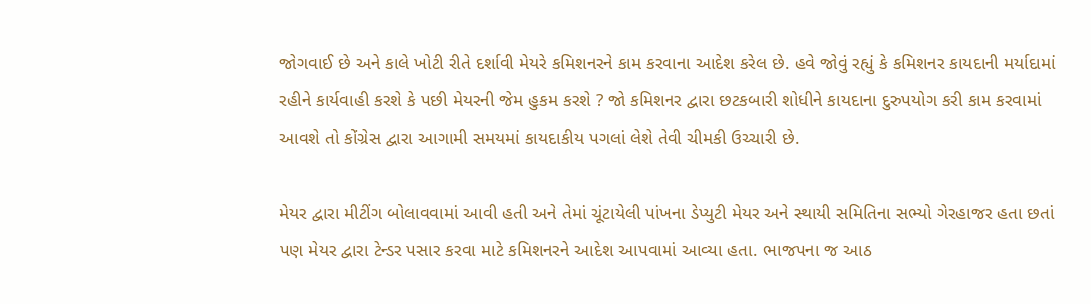જોગવાઈ છે અને કાલે ખોટી રીતે દર્શાવી મેયરે કમિશનરને કામ કરવાના આદેશ કરેલ છે. હવે જોવું રહ્યું કે કમિશનર કાયદાની મર્યાદામાં રહીને કાર્યવાહી કરશે કે પછી મેયરની જેમ હુકમ કરશે ? જો કમિશનર દ્વારા છટકબારી શોધીને કાયદાના દુરુપયોગ કરી કામ કરવામાં આવશે તો કોંગ્રેસ દ્વારા આગામી સમયમાં કાયદાકીય પગલાં લેશે તેવી ચીમકી ઉચ્ચારી છે.

મેયર દ્વારા મીટીંગ બોલાવવામાં આવી હતી અને તેમાં ચૂંટાયેલી પાંખના ડેપ્યુટી મેયર અને સ્થાયી સમિતિના સભ્યો ગેરહાજર હતા છતાં પણ મેયર દ્વારા ટેન્ડર પસાર કરવા માટે કમિશનરને આદેશ આપવામાં આવ્યા હતા. ભાજપના જ આઠ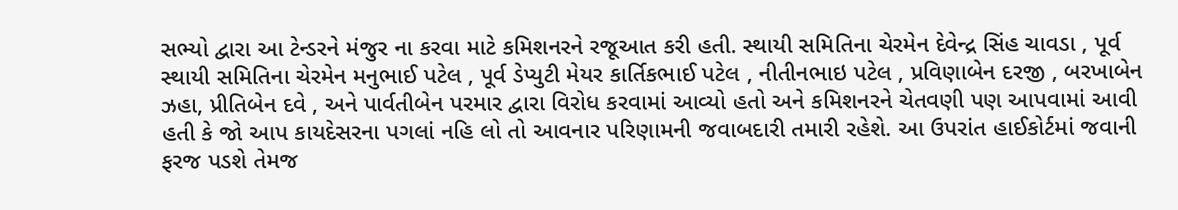સભ્યો દ્વારા આ ટેન્ડરને મંજુર ના કરવા માટે કમિશનરને રજૂઆત કરી હતી. સ્થાયી સમિતિના ચેરમેન દેવેન્દ્ર સિંહ ચાવડા , પૂર્વ સ્થાયી સમિતિના ચેરમેન મનુભાઈ પટેલ , પૂર્વ ડેપ્યુટી મેયર કાર્તિકભાઈ પટેલ , નીતીનભાઇ પટેલ , પ્રવિણાબેન દરજી , બરખાબેન ઝહા, પ્રીતિબેન દવે , અને પાર્વતીબેન પરમાર દ્વારા વિરોધ કરવામાં આવ્યો હતો અને કમિશનરને ચેતવણી પણ આપવામાં આવી હતી કે જો આપ કાયદેસરના પગલાં નહિ લો તો આવનાર પરિણામની જવાબદારી તમારી રહેશે. આ ઉપરાંત હાઈકોર્ટમાં જવાની ફરજ પડશે તેમજ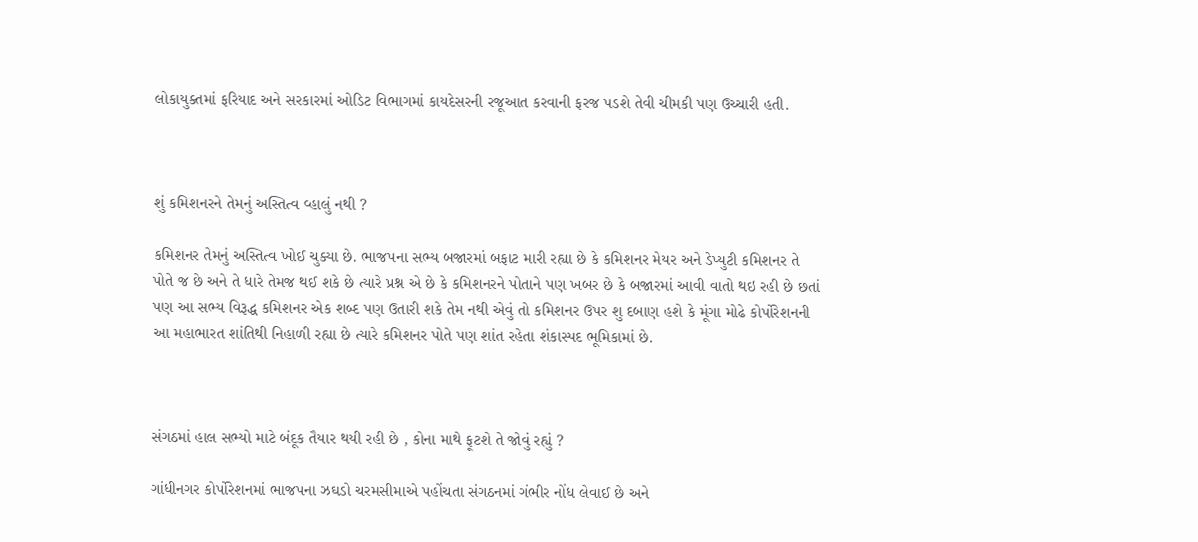લોકાયુક્તમાં ફરિયાદ અને સરકારમાં ઓડિટ વિભાગમાં કાયદેસરની રજૂઆત કરવાની ફરજ પડશે તેવી ચીમકી પણ ઉચ્ચારી હતી.



શું કમિશનરને તેમનું અસ્તિત્વ વ્હાલું નથી ?

કમિશનર તેમનું અસ્તિત્વ ખોઈ ચુક્યા છે. ભાજપના સભ્ય બજારમાં બફાટ મારી રહ્યા છે કે કમિશનર મેયર અને ડેપ્યુટી કમિશનર તે પોતે જ છે અને તે ધારે તેમજ થઈ શકે છે ત્યારે પ્રશ્ન એ છે કે કમિશનરને પોતાને પણ ખબર છે કે બજારમાં આવી વાતો થઇ રહી છે છતાં પણ આ સભ્ય વિરૂદ્ધ કમિશનર એક શબ્દ પણ ઉતારી શકે તેમ નથી એવું તો કમિશનર ઉપર શુ દબાણ હશે કે મૂંગા મોઢે કોર્પોરેશનની આ મહાભારત શાંતિથી નિહાળી રહ્યા છે ત્યારે કમિશનર પોતે પણ શાંત રહેતા શંકાસ્પદ ભૂમિકામાં છે.



સંગઠમાં હાલ સભ્યો માટે બંદૂક તૈયાર થયી રહી છે , કોના માથે ફૂટશે તે જોવું રહ્યું ?

ગાંધીનગર કોર્પોરેશનમાં ભાજપના ઝઘડો ચરમસીમાએ પહોંચતા સંગઠનમાં ગંભીર નોંધ લેવાઈ છે અને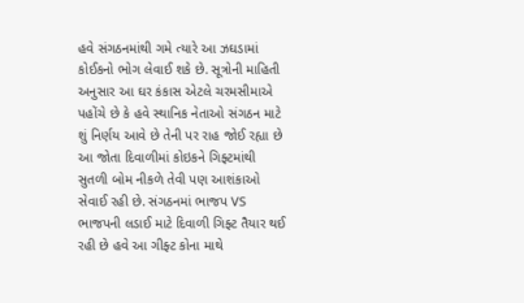હવે સંગઠનમાંથી ગમે ત્યારે આ ઝઘડામાં કોઈકનો ભોગ લેવાઈ શકે છે. સૂત્રોની માહિતી અનુસાર આ ઘર કંકાસ એટલે ચરમસીમાએ પહોંચે છે કે હવે સ્થાનિક નેતાઓ સંગઠન માટે શું નિર્ણય આવે છે તેની પર રાહ જોઈ રહ્યા છે આ જોતા દિવાળીમાં કોઇકને ગિફ્ટમાંથી સુતળી બોમ નીકળે તેવી પણ આશંકાઓ સેવાઈ રહી છે. સંગઠનમાં ભાજપ VS ભાજપની લડાઈ માટે દિવાળી ગિફ્ટ તૈયાર થઈ રહી છે હવે આ ગીફ્ટ કોના માથે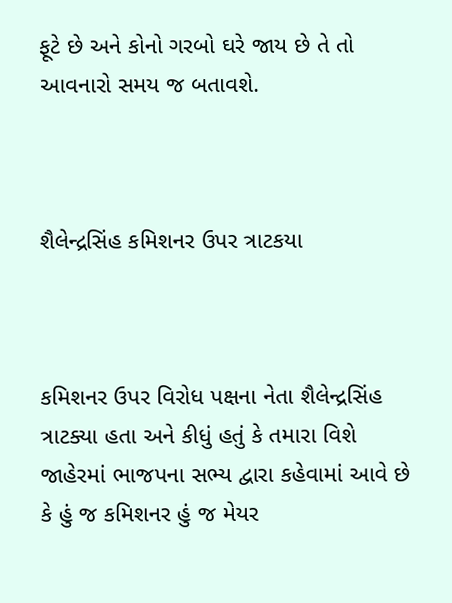ફૂટે છે અને કોનો ગરબો ઘરે જાય છે તે તો આવનારો સમય જ બતાવશે.



શૈલેન્દ્રસિંહ કમિશનર ઉપર ત્રાટકયા



કમિશનર ઉપર વિરોધ પક્ષના નેતા શૈલેન્દ્રસિંહ ત્રાટક્યા હતા અને કીધું હતું કે તમારા વિશે જાહેરમાં ભાજપના સભ્ય દ્વારા કહેવામાં આવે છે કે હું જ કમિશનર હું જ મેયર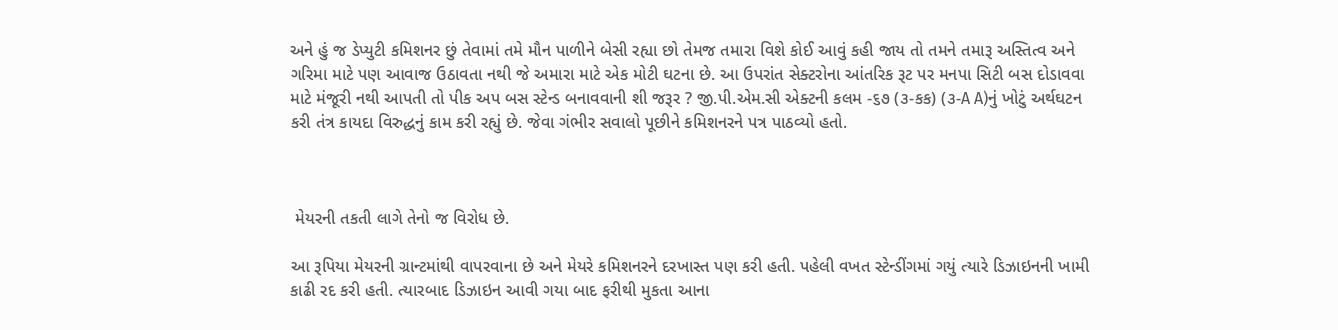અને હું જ ડેપ્યુટી કમિશનર છું તેવામાં તમે મૌન પાળીને બેસી રહ્યા છો તેમજ તમારા વિશે કોઈ આવું કહી જાય તો તમને તમારૂ અસ્તિત્વ અને ગરિમા માટે પણ આવાજ ઉઠાવતા નથી જે અમારા માટે એક મોટી ઘટના છે. આ ઉપરાંત સેક્ટરોના આંતરિક રૂટ પર મનપા સિટી બસ દોડાવવા માટે મંજૂરી નથી આપતી તો પીક અપ બસ સ્ટેન્ડ બનાવવાની શી જરૂર ? જી.પી.એમ.સી એક્ટની કલમ -૬૭ (૩-કક) (૩-A A)નું ખોટું અર્થઘટન કરી તંત્ર કાયદા વિરુદ્ધનું કામ કરી રહ્યું છે. જેવા ગંભીર સવાલો પૂછીને કમિશનરને પત્ર પાઠવ્યો હતો.



 મેયરની તકતી લાગે તેનો જ વિરોધ છે.

આ રૂપિયા મેયરની ગ્રાન્ટમાંથી વાપરવાના છે અને મેયરે કમિશનરને દરખાસ્ત પણ કરી હતી. પહેલી વખત સ્ટેન્ડીંગમાં ગયું ત્યારે ડિઝાઇનની ખામી કાઢી રદ કરી હતી. ત્યારબાદ ડિઝાઇન આવી ગયા બાદ ફરીથી મુકતા આના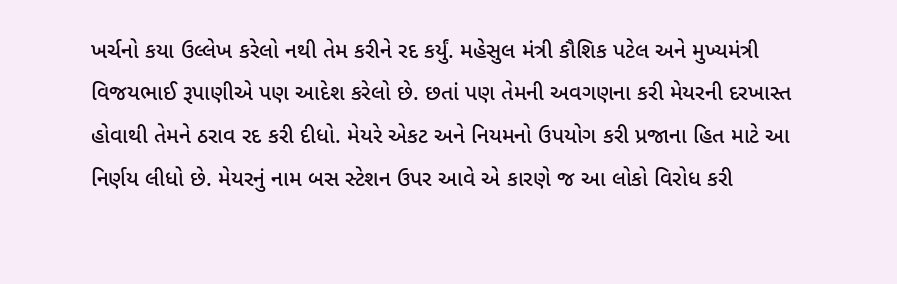ખર્ચનો કયા ઉલ્લેખ કરેલો નથી તેમ કરીને રદ કર્યું. મહેસુલ મંત્રી કૌશિક પટેલ અને મુખ્યમંત્રી વિજયભાઈ રૂપાણીએ પણ આદેશ કરેલો છે. છતાં પણ તેમની અવગણના કરી મેયરની દરખાસ્ત હોવાથી તેમને ઠરાવ રદ કરી દીધો. મેયરે એકટ અને નિયમનો ઉપયોગ કરી પ્રજાના હિત માટે આ નિર્ણય લીધો છે. મેયરનું નામ બસ સ્ટેશન ઉપર આવે એ કારણે જ આ લોકો વિરોધ કરી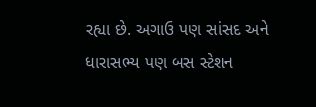રહ્યા છે. અગાઉ પણ સાંસદ અને ધારાસભ્ય પણ બસ સ્ટેશન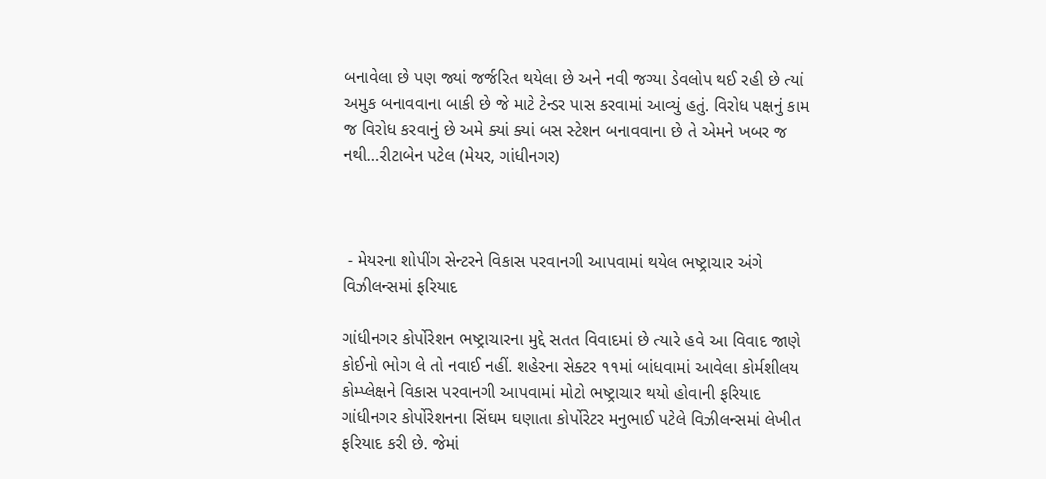બનાવેલા છે પણ જ્યાં જર્જરિત થયેલા છે અને નવી જગ્યા ડેવલોપ થઈ રહી છે ત્યાં અમુક બનાવવાના બાકી છે જે માટે ટેન્ડર પાસ કરવામાં આવ્યું હતું. વિરોધ પક્ષનું કામ જ વિરોધ કરવાનું છે અમે ક્યાં ક્યાં બસ સ્ટેશન બનાવવાના છે તે એમને ખબર જ નથી…રીટાબેન પટેલ (મેયર, ગાંધીનગર)



 - મેયરના શોપીંગ સેન્ટરને વિકાસ પરવાનગી આપવામાં થયેલ ભષ્ટ્રાચાર અંગે વિઝીલન્સમાં ફરિયાદ

ગાંધીનગર કોર્પોરેશન ભષ્ટ્રાચારના મુદ્દે સતત વિવાદમાં છે ત્યારે હવે આ વિવાદ જાણે કોઈનો ભોગ લે તો નવાઈ નહીં. શહેરના સેક્ટર ૧૧માં બાંધવામાં આવેલા કોર્મશીલય કોમ્પ્લેક્ષને વિકાસ પરવાનગી આપવામાં મોટો ભષ્ટ્રાચાર થયો હોવાની ફરિયાદ ગાંધીનગર કોર્પોરેશનના સિંઘમ ઘણાતા કોર્પોરેટર મનુભાઈ પટેલે વિઝીલન્સમાં લેખીત ફરિયાદ કરી છે. જેમાં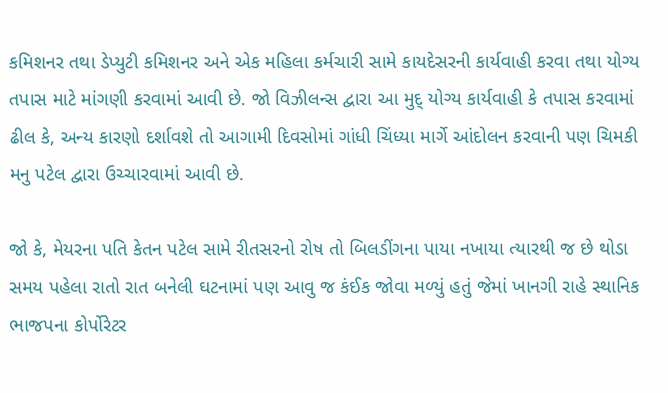કમિશનર તથા ડેપ્યુટી કમિશનર અને એક મહિલા કર્મચારી સામે કાયદેસરની કાર્યવાહી કરવા તથા યોગ્ય તપાસ માટે માંગણી કરવામાં આવી છે. જો વિઝીલન્સ દ્વારા આ મુદ્ યોગ્ય કાર્યવાહી કે તપાસ કરવામાં ઢીલ કે, અન્ય કારણો દર્શાવશે તો આગામી દિવસોમાં ગાંધી ચિંધ્યા માર્ગે આંદોલન કરવાની પણ ચિમકી મનુ પટેલ દ્વારા ઉચ્ચારવામાં આવી છે.

જો કે, મેયરના પતિ કેતન પટેલ સામે રીતસરનો રોષ તો બિલડીંગના પાયા નખાયા ત્યારથી જ છે થોડા સમય પહેલા રાતો રાત બનેલી ઘટનામાં પણ આવુ જ કંઈક જોવા મળ્યું હતું જેમાં ખાનગી રાહે સ્થાનિક ભાજપના કોર્પોરેટર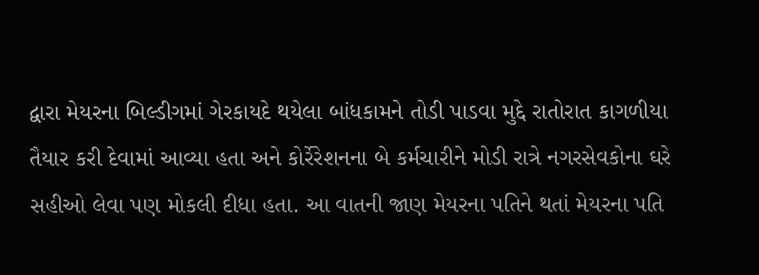દ્વારા મેયરના બિલ્ડીગમાં ગેરકાયદે થયેલા બાંધકામને તોડી પાડવા મુદ્દે રાતોરાત કાગળીયા તૈયાર કરી દેવામાં આવ્યા હતા અને કોર્રેરેશનના બે કર્મચારીને મોડી રાત્રે નગરસેવકોના ઘરે સહીઓ લેવા પણ મોકલી દીધા હતા. આ વાતની જાણ મેયરના પતિને થતાં મેયરના પતિ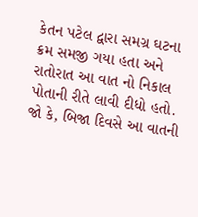કેતન પટેલ દ્વારા સમગ્ર ઘટના ક્રમ સમજી ગયા હતા અને રાતોરાત આ વાત નો નિકાલ પોતાની રીતે લાવી દીધો હતો. જો કે, બિજા દિવસે આ વાતની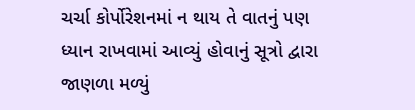ચર્ચા કોર્પોરેશનમાં ન થાય તે વાતનું પણ ધ્યાન રાખવામાં આવ્યું હોવાનું સૂત્રો દ્વારા જાણળા મળ્યું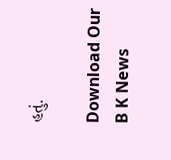હતું.

Download Our B K News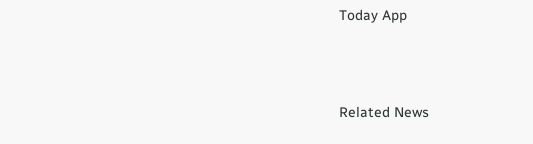Today App



Related News